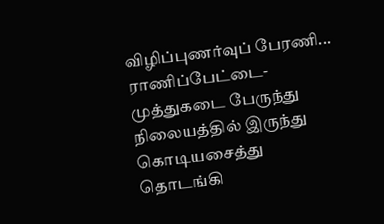விழிப்புணர்வுப் பேரணி...
ராணிப்பேட்டை-முத்துகடை பேருந்து நிலையத்தில் இருந்து கொடியசைத்து தொடங்கி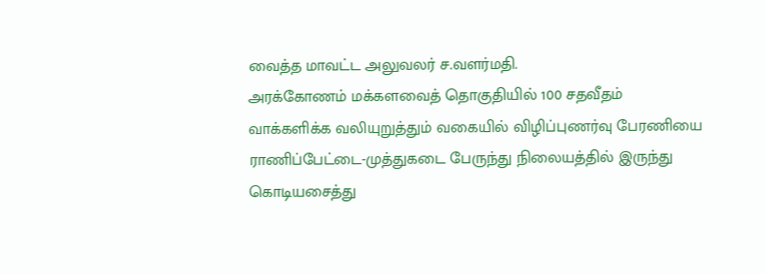வைத்த மாவட்ட அலுவலர் ச.வளர்மதி.
அரக்கோணம் மக்களவைத் தொகுதியில் 100 சதவீதம் வாக்களிக்க வலியுறுத்தும் வகையில் விழிப்புணர்வு பேரணியை ராணிப்பேட்டை-முத்துகடை பேருந்து நிலையத்தில் இருந்து கொடியசைத்து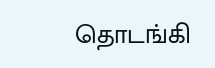தொடங்கி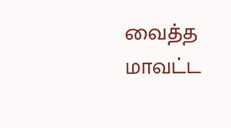வைத்த மாவட்ட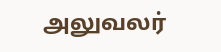அலுவலர்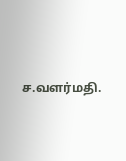ச.வளர்மதி.